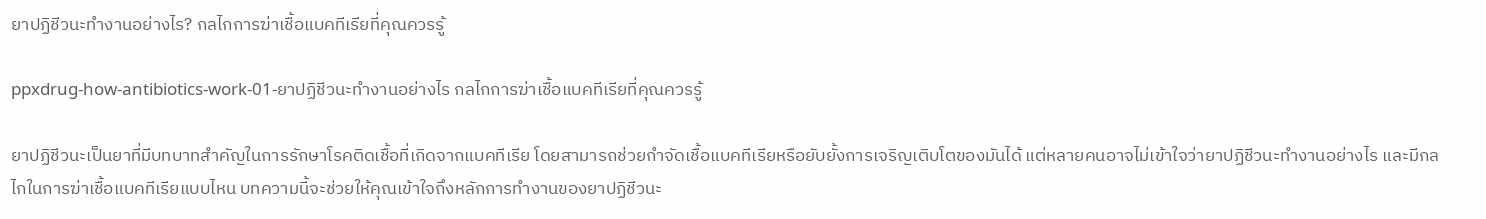ยาปฏิชีวนะทำงานอย่างไร? กลไกการฆ่าเชื้อแบคทีเรียที่คุณควรรู้

ppxdrug-how-antibiotics-work-01-ยาปฏิชีวนะทำงานอย่างไร กลไกการฆ่าเชื้อแบคทีเรียที่คุณควรรู้

ยาปฏิชีวนะเป็นยาที่มีบทบาทสำคัญในการรักษาโรคติดเชื้อที่เกิดจากแบคทีเรีย โดยสามารถช่วยกำจัดเชื้อแบคทีเรียหรือยับยั้งการเจริญเติบโตของมันได้ แต่หลายคนอาจไม่เข้าใจว่ายาปฏิชีวนะทำงานอย่างไร และมีกลไกในการฆ่าเชื้อแบคทีเรียแบบไหน บทความนี้จะช่วยให้คุณเข้าใจถึงหลักการทำงานของยาปฏิชีวนะ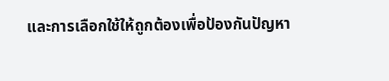และการเลือกใช้ให้ถูกต้องเพื่อป้องกันปัญหา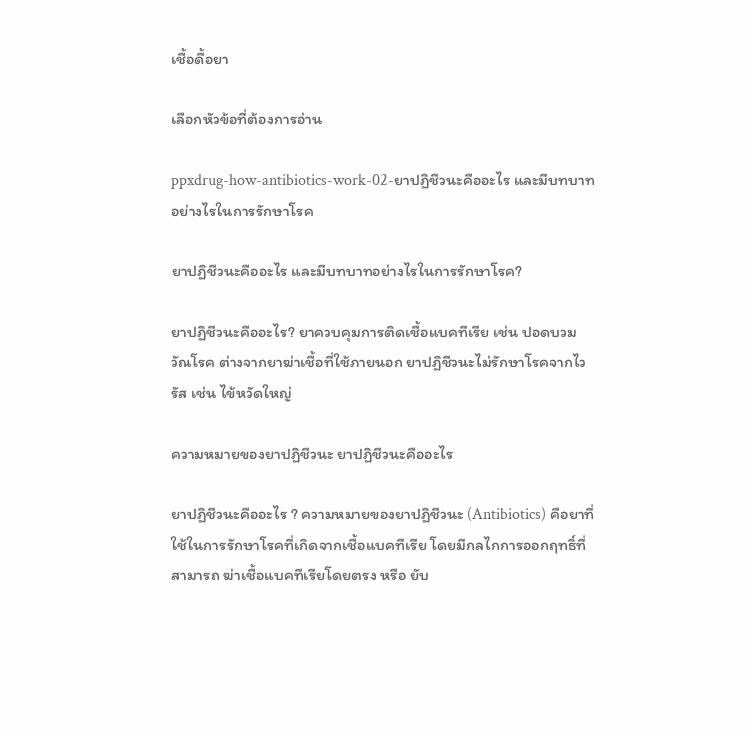เชื้อดื้อยา

เลือกหัวข้อที่ต้องการอ่าน

ppxdrug-how-antibiotics-work-02-ยาปฏิชีวนะคืออะไร และมีบทบาทอย่างไรในการรักษาโรค

ยาปฏิชีวนะคืออะไร และมีบทบาทอย่างไรในการรักษาโรค?

ยาปฏิชีวนะคืออะไร? ยาควบคุมการติดเชื้อแบคทีเรีย เช่น ปอดบวม วัณโรค ต่างจากยาฆ่าเชื้อที่ใช้ภายนอก ยาปฏิชีวนะไม่รักษาโรคจากไวรัส เช่น ไข้หวัดใหญ่

ความหมายของยาปฏิชีวนะ ยาปฏิชีวนะคืออะไร

ยาปฏิชีวนะคืออะไร ? ความหมายของยาปฏิชีวนะ (Antibiotics) คือยาที่ใช้ในการรักษาโรคที่เกิดจากเชื้อแบคทีเรีย โดยมีกลไกการออกฤทธิ์ที่สามารถ ฆ่าเชื้อแบคทีเรียโดยตรง หรือ ยับ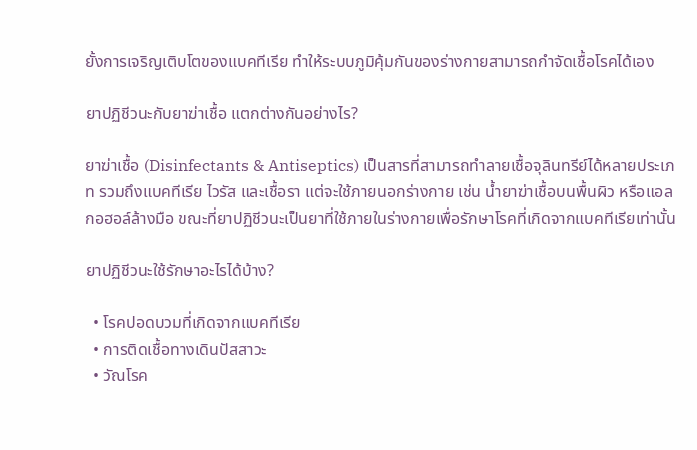ยั้งการเจริญเติบโตของแบคทีเรีย ทำให้ระบบภูมิคุ้มกันของร่างกายสามารถกำจัดเชื้อโรคได้เอง

ยาปฏิชีวนะกับยาฆ่าเชื้อ แตกต่างกันอย่างไร?

ยาฆ่าเชื้อ (Disinfectants & Antiseptics) เป็นสารที่สามารถทำลายเชื้อจุลินทรีย์ได้หลายประเภท รวมถึงแบคทีเรีย ไวรัส และเชื้อรา แต่จะใช้ภายนอกร่างกาย เช่น น้ำยาฆ่าเชื้อบนพื้นผิว หรือแอลกอฮอล์ล้างมือ ขณะที่ยาปฏิชีวนะเป็นยาที่ใช้ภายในร่างกายเพื่อรักษาโรคที่เกิดจากแบคทีเรียเท่านั้น

ยาปฏิชีวนะใช้รักษาอะไรได้บ้าง?

  • โรคปอดบวมที่เกิดจากแบคทีเรีย
  • การติดเชื้อทางเดินปัสสาวะ
  • วัณโรค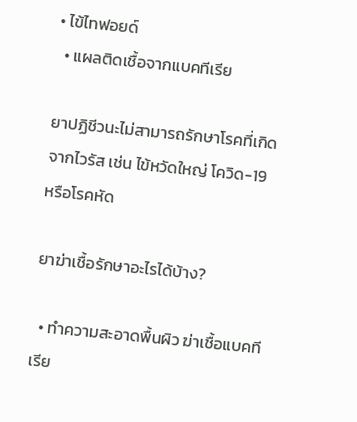• ไข้ไทฟอยด์
  • แผลติดเชื้อจากแบคทีเรีย

ยาปฏิชีวนะไม่สามารถรักษาโรคที่เกิดจากไวรัส เช่น ไข้หวัดใหญ่ โควิด-19 หรือโรคหัด

ยาฆ่าเชื้อรักษาอะไรได้บ้าง?

  • ทำความสะอาดพื้นผิว ฆ่าเชื้อแบคทีเรีย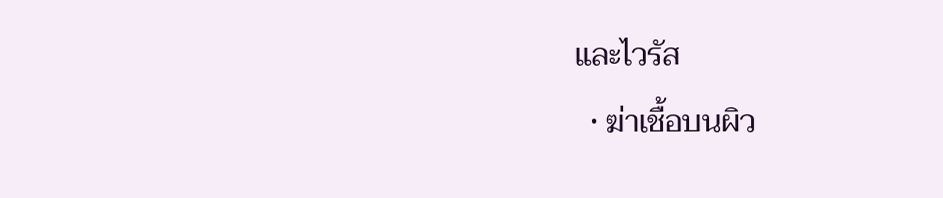และไวรัส
  • ฆ่าเชื้อบนผิว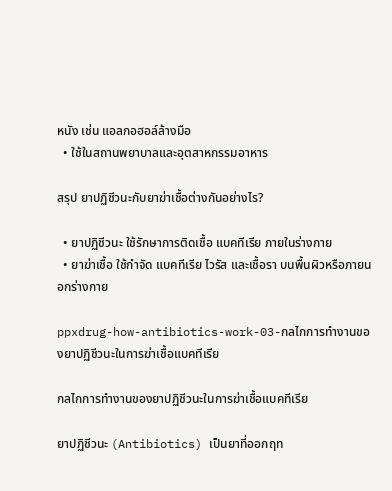หนัง เช่น แอลกอฮอล์ล้างมือ
  • ใช้ในสถานพยาบาลและอุตสาหกรรมอาหาร

สรุป ยาปฏิชีวนะกับยาฆ่าเชื้อต่างกันอย่างไร?

  • ยาปฏิชีวนะ ใช้รักษาการติดเชื้อ แบคทีเรีย ภายในร่างกาย
  • ยาฆ่าเชื้อ ใช้กำจัด แบคทีเรีย ไวรัส และเชื้อรา บนพื้นผิวหรือภายนอกร่างกาย

ppxdrug-how-antibiotics-work-03-กลไกการทำงานของยาปฏิชีวนะในการฆ่าเชื้อแบคทีเรีย

กลไกการทำงานของยาปฏิชีวนะในการฆ่าเชื้อแบคทีเรีย

ยาปฏิชีวนะ (Antibiotics) เป็นยาที่ออกฤท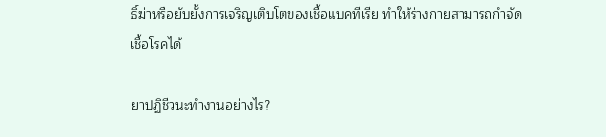ธิ์ฆ่าหรือยับยั้งการเจริญเติบโตของเชื้อแบคทีเรีย ทำให้ร่างกายสามารถกำจัดเชื้อโรคได้

ยาปฏิชีวนะทำงานอย่างไร?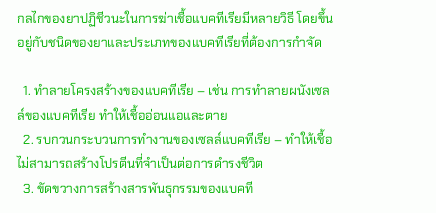กลไกของยาปฏิชีวนะในการฆ่าเชื้อแบคทีเรียมีหลายวิธี โดยขึ้นอยู่กับชนิดของยาและประเภทของแบคทีเรียที่ต้องการกำจัด

  1. ทำลายโครงสร้างของแบคทีเรีย – เช่น การทำลายผนังเซลล์ของแบคทีเรีย ทำให้เชื้ออ่อนแอและตาย
  2. รบกวนกระบวนการทำงานของเซลล์แบคทีเรีย – ทำให้เชื้อไม่สามารถสร้างโปรตีนที่จำเป็นต่อการดำรงชีวิต
  3. ขัดขวางการสร้างสารพันธุกรรมของแบคที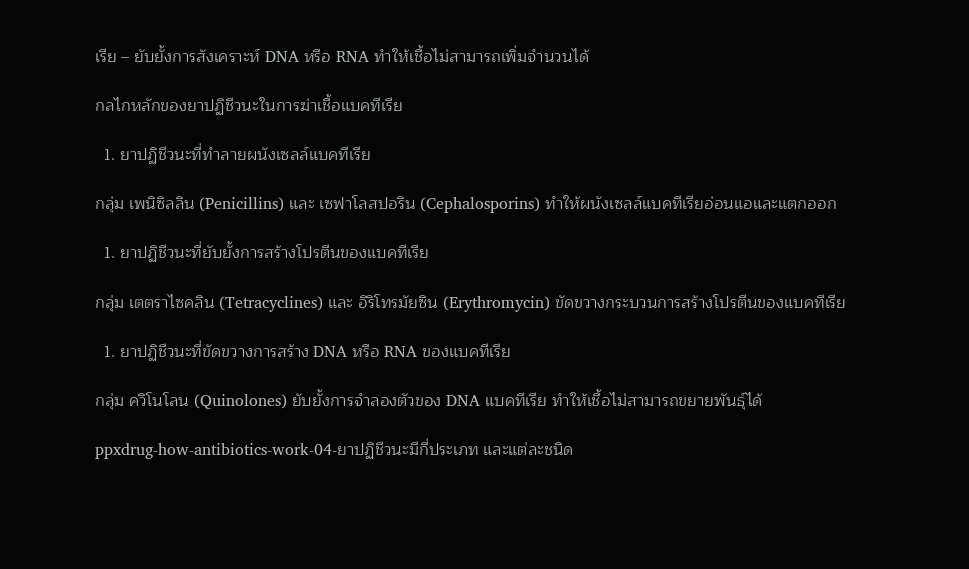เรีย – ยับยั้งการสังเคราะห์ DNA หรือ RNA ทำให้เชื้อไม่สามารถเพิ่มจำนวนได้

กลไกหลักของยาปฏิชีวนะในการฆ่าเชื้อแบคทีเรีย

  1. ยาปฏิชีวนะที่ทำลายผนังเซลล์แบคทีเรีย

กลุ่ม เพนิซิลลิน (Penicillins) และ เซฟาโลสปอริน (Cephalosporins) ทำให้ผนังเซลล์แบคทีเรียอ่อนแอและแตกออก

  1. ยาปฏิชีวนะที่ยับยั้งการสร้างโปรตีนของแบคทีเรีย

กลุ่ม เตตราไซคลิน (Tetracyclines) และ อิริโทรมัยซิน (Erythromycin) ขัดขวางกระบวนการสร้างโปรตีนของแบคทีเรีย

  1. ยาปฏิชีวนะที่ขัดขวางการสร้าง DNA หรือ RNA ของแบคทีเรีย

กลุ่ม ควิโนโลน (Quinolones) ยับยั้งการจำลองตัวของ DNA แบคทีเรีย ทำให้เชื้อไม่สามารถขยายพันธุ์ได้

ppxdrug-how-antibiotics-work-04-ยาปฏิชีวนะมีกี่ประเภท และแต่ละชนิด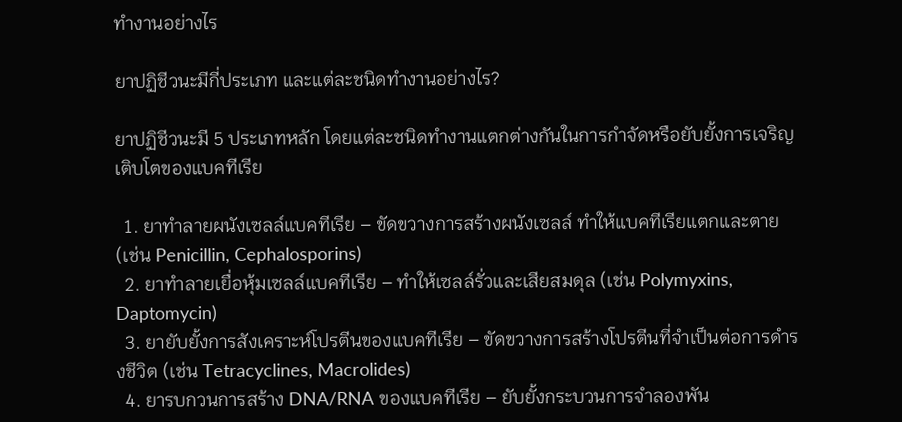ทำงานอย่างไร

ยาปฏิชีวนะมีกี่ประเภท และแต่ละชนิดทำงานอย่างไร?

ยาปฏิชีวนะมี 5 ประเภทหลัก โดยแต่ละชนิดทำงานแตกต่างกันในการกำจัดหรือยับยั้งการเจริญเติบโตของแบคทีเรีย

  1. ยาทำลายผนังเซลล์แบคทีเรีย – ขัดขวางการสร้างผนังเซลล์ ทำให้แบคทีเรียแตกและตาย (เช่น Penicillin, Cephalosporins)
  2. ยาทำลายเยื่อหุ้มเซลล์แบคทีเรีย – ทำให้เซลล์รั่วและเสียสมดุล (เช่น Polymyxins, Daptomycin)
  3. ยายับยั้งการสังเคราะห์โปรตีนของแบคทีเรีย – ขัดขวางการสร้างโปรตีนที่จำเป็นต่อการดำรงชีวิต (เช่น Tetracyclines, Macrolides)
  4. ยารบกวนการสร้าง DNA/RNA ของแบคทีเรีย – ยับยั้งกระบวนการจำลองพัน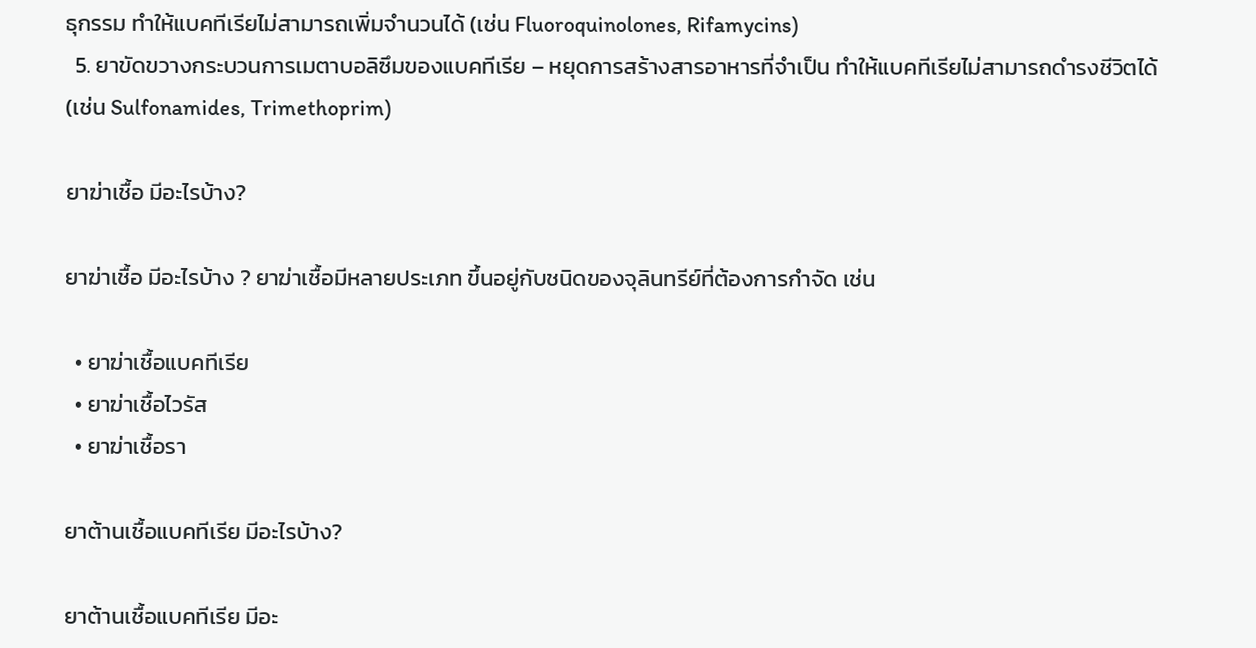ธุกรรม ทำให้แบคทีเรียไม่สามารถเพิ่มจำนวนได้ (เช่น Fluoroquinolones, Rifamycins)
  5. ยาขัดขวางกระบวนการเมตาบอลิซึมของแบคทีเรีย – หยุดการสร้างสารอาหารที่จำเป็น ทำให้แบคทีเรียไม่สามารถดำรงชีวิตได้ (เช่น Sulfonamides, Trimethoprim)

ยาฆ่าเชื้อ มีอะไรบ้าง?

ยาฆ่าเชื้อ มีอะไรบ้าง ? ยาฆ่าเชื้อมีหลายประเภท ขึ้นอยู่กับชนิดของจุลินทรีย์ที่ต้องการกำจัด เช่น

  • ยาฆ่าเชื้อแบคทีเรีย
  • ยาฆ่าเชื้อไวรัส
  • ยาฆ่าเชื้อรา

ยาต้านเชื้อแบคทีเรีย มีอะไรบ้าง?

ยาต้านเชื้อแบคทีเรีย มีอะ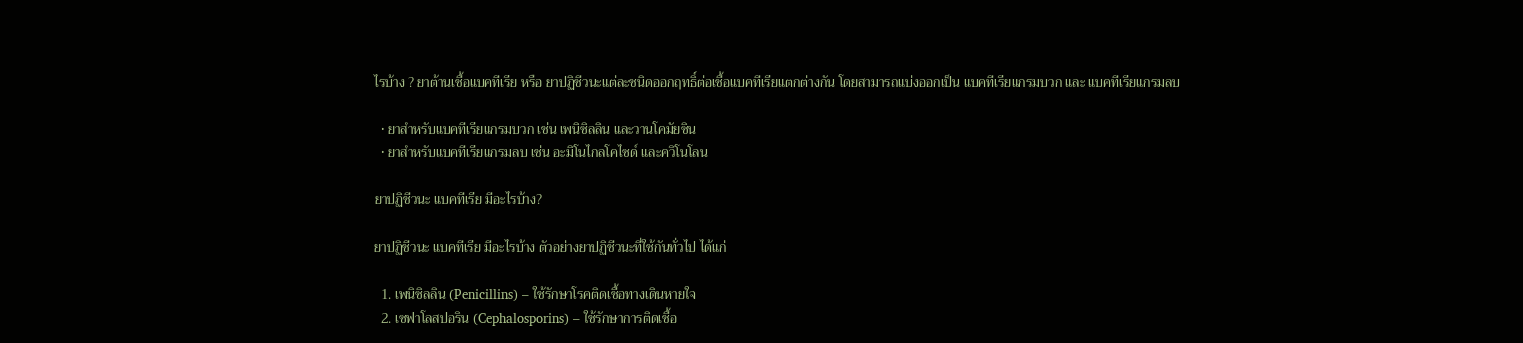ไรบ้าง ? ยาต้านเชื้อแบคทีเรีย หรือ ยาปฏิชีวนะแต่ละชนิดออกฤทธิ์ต่อเชื้อแบคทีเรียแตกต่างกัน โดยสามารถแบ่งออกเป็น แบคทีเรียแกรมบวก และ แบคทีเรียแกรมลบ

  • ยาสำหรับแบคทีเรียแกรมบวก เช่น เพนิซิลลิน และวานโคมัยซิน
  • ยาสำหรับแบคทีเรียแกรมลบ เช่น อะมิโนไกลโคไซด์ และควิโนโลน

ยาปฏิชีวนะ แบคทีเรีย มีอะไรบ้าง?

ยาปฏิชีวนะ แบคทีเรีย มีอะไรบ้าง ตัวอย่างยาปฏิชีวนะที่ใช้กันทั่วไป ได้แก่

  1. เพนิซิลลิน (Penicillins) – ใช้รักษาโรคติดเชื้อทางเดินหายใจ
  2. เซฟาโลสปอริน (Cephalosporins) – ใช้รักษาการติดเชื้อ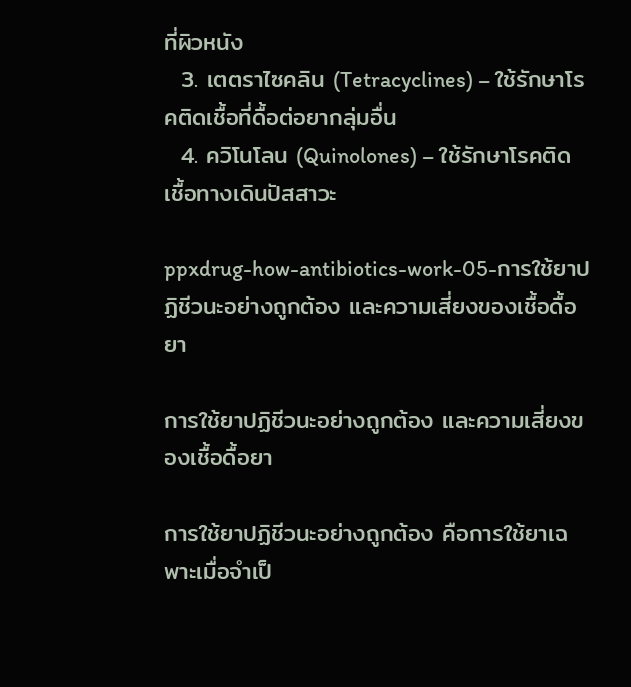ที่ผิวหนัง
  3. เตตราไซคลิน (Tetracyclines) – ใช้รักษาโรคติดเชื้อที่ดื้อต่อยากลุ่มอื่น
  4. ควิโนโลน (Quinolones) – ใช้รักษาโรคติดเชื้อทางเดินปัสสาวะ

ppxdrug-how-antibiotics-work-05-การใช้ยาปฏิชีวนะอย่างถูกต้อง และความเสี่ยงของเชื้อดื้อยา

การใช้ยาปฏิชีวนะอย่างถูกต้อง และความเสี่ยงของเชื้อดื้อยา

การใช้ยาปฏิชีวนะอย่างถูกต้อง คือการใช้ยาเฉพาะเมื่อจำเป็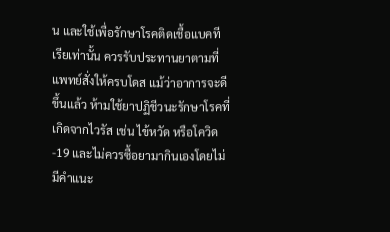น และใช้เพื่อรักษาโรคติดเชื้อแบคทีเรียเท่านั้น ควรรับประทานยาตามที่แพทย์สั่งให้ครบโดส แม้ว่าอาการจะดีขึ้นแล้ว ห้ามใช้ยาปฏิชีวนะรักษาโรคที่เกิดจากไวรัส เช่น ไข้หวัด หรือโควิด-19 และไม่ควรซื้อยามากินเองโดยไม่มีคำแนะ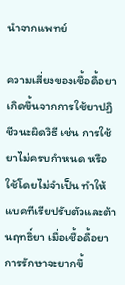นำจากแพทย์

ความเสี่ยงของเชื้อดื้อยา เกิดขึ้นจากการใช้ยาปฏิชีวนะผิดวิธี เช่น การใช้ยาไม่ครบกำหนด หรือใช้โดยไม่จำเป็น ทำให้แบคทีเรียปรับตัวและต้านฤทธิ์ยา เมื่อเชื้อดื้อยา การรักษาจะยากขึ้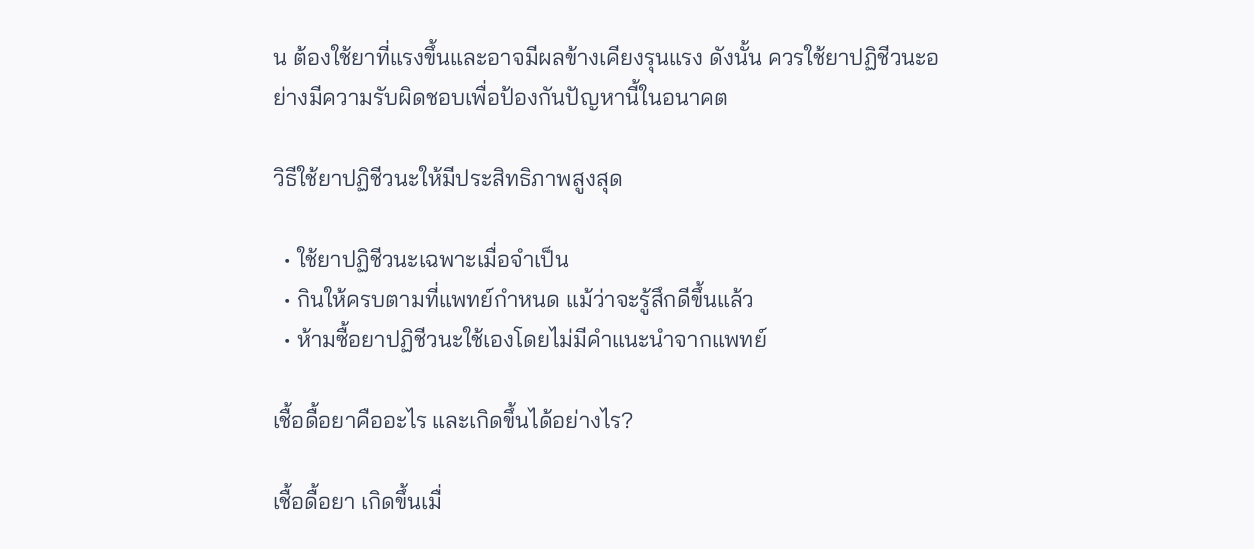น ต้องใช้ยาที่แรงขึ้นและอาจมีผลข้างเคียงรุนแรง ดังนั้น ควรใช้ยาปฏิชีวนะอย่างมีความรับผิดชอบเพื่อป้องกันปัญหานี้ในอนาคต

วิธีใช้ยาปฏิชีวนะให้มีประสิทธิภาพสูงสุด

  • ใช้ยาปฏิชีวนะเฉพาะเมื่อจำเป็น
  • กินให้ครบตามที่แพทย์กำหนด แม้ว่าจะรู้สึกดีขึ้นแล้ว
  • ห้ามซื้อยาปฏิชีวนะใช้เองโดยไม่มีคำแนะนำจากแพทย์

เชื้อดื้อยาคืออะไร และเกิดขึ้นได้อย่างไร?

เชื้อดื้อยา เกิดขึ้นเมื่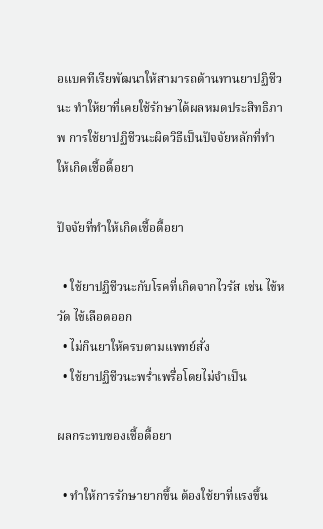อแบคทีเรียพัฒนาให้สามารถต้านทานยาปฏิชีวนะ ทำให้ยาที่เคยใช้รักษาได้ผลหมดประสิทธิภาพ การใช้ยาปฏิชีวนะผิดวิธีเป็นปัจจัยหลักที่ทำให้เกิดเชื้อดื้อยา

ปัจจัยที่ทำให้เกิดเชื้อดื้อยา

  • ใช้ยาปฏิชีวนะกับโรคที่เกิดจากไวรัส เช่น ไข้หวัด ไข้เลือดออก
  • ไม่กินยาให้ครบตามแพทย์สั่ง
  • ใช้ยาปฏิชีวนะพร่ำเพรื่อโดยไม่จำเป็น

ผลกระทบของเชื้อดื้อยา

  • ทำให้การรักษายากขึ้น ต้องใช้ยาที่แรงขึ้น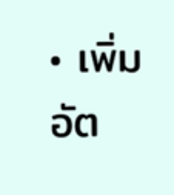• เพิ่มอัต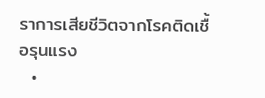ราการเสียชีวิตจากโรคติดเชื้อรุนแรง
  •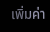เพิ่มค่า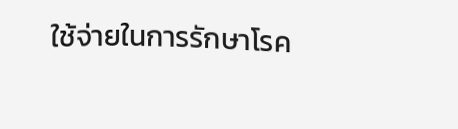ใช้จ่ายในการรักษาโรค